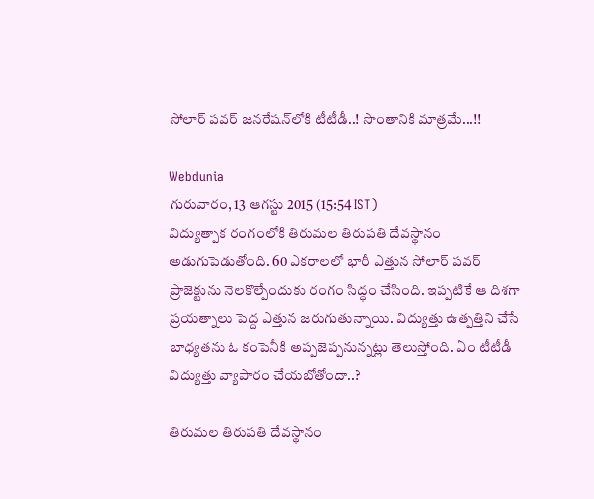సోలార్ పవర్ జనరేషన్‌లోకి టీటీడీ..! సొంతానికి మాత్రమే...!!

Webdunia
గురువారం, 13 ఆగస్టు 2015 (15:54 IST)
విద్యుత్పాక రంగంలోకి తిరుమల తిరుపతి దేవస్థానం అడుగుపెడుతోంది. 60 ఎకరాలలో భారీ ఎత్తున సోలార్ పవర్ ప్రాజెక్టును నెలకొల్పేందుకు రంగం సిద్ధం చేసింది. ఇప్పటికే ఆ దిశగా ప్రయత్నాలు పెద్ద ఎత్తున జరుగుతున్నాయి. విద్యుత్తు ఉత్పత్తిని చేసే బాధ్యతను ఓ కంపెనీకి అప్పజెప్పనున్నట్లు తెలుస్తోంది. ఏం టీటీడీ విద్యుత్తు వ్యాపారం చేయబోతోందా..?

తిరుమల తిరుపతి దేవస్థానం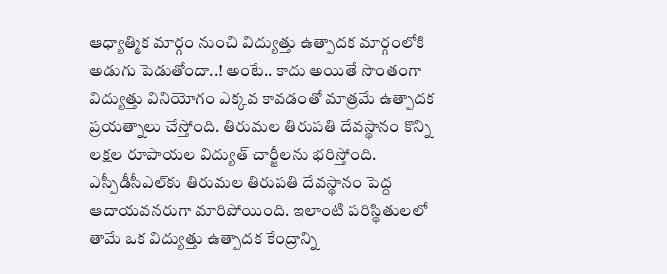ఆధ్యాత్మిక మార్గం నుంచి విద్యుత్తు ఉత్పాదక మార్గంలోకి అడుగు పెడుతోందా..! అంటే.. కాదు అయితే సొంతంగా విద్యుత్తు వినియోగం ఎక్కవ కావడంతో మాత్రమే ఉత్పాదక ప్రయత్నాలు చేస్తోంది. తిరుమల తిరుపతి దేవస్థానం కొన్ని లక్షల రూపాయల విద్యుత్ చార్జీలను భరిస్తోంది. ఎస్పీడీసీఎల్‌కు తిరుమల తిరుపతి దేవస్థానం పెద్ద ఆదాయవనరుగా మారిపోయింది. ఇలాంటి పరిస్థితులలో తామే ఒక విద్యుత్తు ఉత్పాదక కేంద్రాన్ని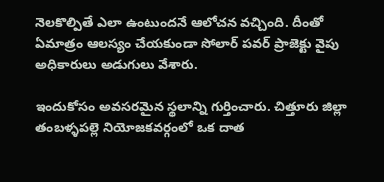నెలకొల్పితే ఎలా ఉంటుందనే ఆలోచన వచ్చింది. దీంతో ఏమాత్రం ఆలస్యం చేయకుండా సోలార్ పవర్ ప్రాజెక్టు వైపు అధికారులు అడుగులు వేశారు.

ఇందుకోసం అవసరమైన స్థలాన్ని గుర్తించారు. చిత్తూరు జిల్లా తంబళ్ళపల్లె నియోజకవర్గంలో ఒక దాత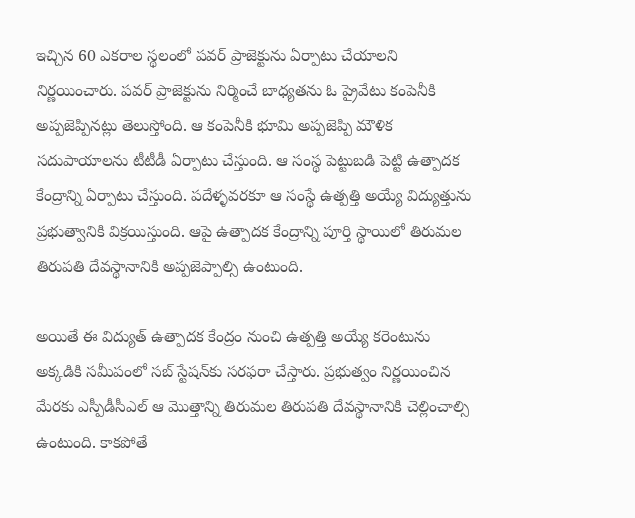ఇచ్చిన 60 ఎకరాల స్థలంలో పవర్ ప్రాజెక్టును ఏర్పాటు చేయాలని నిర్ణయించారు. పవర్ ప్రాజెక్టును నిర్మించే బాధ్యతను ఓ ప్రైవేటు కంపెనీకి అప్పజెప్పినట్లు తెలుస్తోంది. ఆ కంపెనీకి భూమి అప్పజెప్పి మౌళిక సదుపాయాలను టీటీడీ ఏర్పాటు చేస్తుంది. ఆ సంస్థ పెట్టుబడి పెట్టి ఉత్పాదక కేంద్రాన్ని ఏర్పాటు చేస్తుంది. పదేళ్ళవరకూ ఆ సంస్థే ఉత్పత్తి అయ్యే విద్యుత్తును ప్రభుత్వానికి విక్రయిస్తుంది. ఆపై ఉత్పాదక కేంద్రాన్ని పూర్తి స్థాయిలో తిరుమల తిరుపతి దేవస్థానానికి అప్పజెప్పాల్సి ఉంటుంది.

అయితే ఈ విద్యుత్ ఉత్పాదక కేంద్రం నుంచి ఉత్పత్తి అయ్యే కరెంటును అక్కడికి సమీపంలో సబ్ స్టేషన్‌కు సరఫరా చేస్తారు. ప్రభుత్వం నిర్ణయించిన మేరకు ఎస్పీడీసీఎల్ ఆ మొత్తాన్ని తిరుమల తిరుపతి దేవస్థానానికి చెల్లించాల్సి ఉంటుంది. కాకపోతే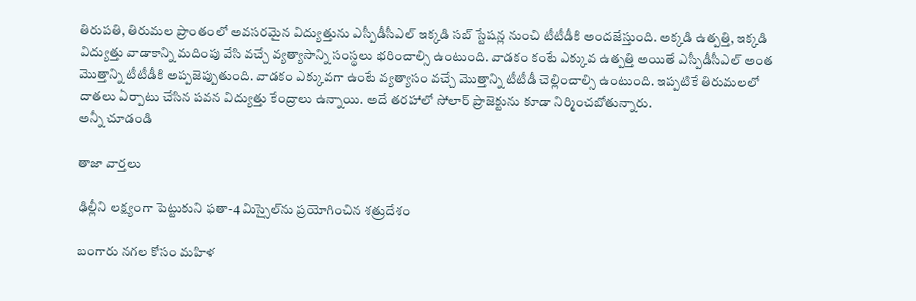తిరుపతి, తిరుమల ప్రాంతంలో అవసరమైన విద్యుత్తును ఎస్పీడీసీఎల్ ఇక్కడి సబ్ స్టేషన్ల నుంచి టీటీడీకి అందజేస్తుంది. అక్కడి ఉత్పత్తి, ఇక్కడి విద్యుత్తు వాడాకాన్ని మదింపు వేసి వచ్చే వ్యత్యాసాన్ని సంస్థలు భరించాల్సి ఉంటుంది. వాడకం కంటే ఎక్కువ ఉత్పత్తి అయితే ఎస్పీడీసీఎల్ అంత మొత్తాన్ని టీటీడీకి అప్పజెప్పుతుంది. వాడకం ఎక్కువగా ఉంటే వ్యత్యాసం వచ్చే మొత్తాన్ని టీటీడీ చెల్లించాల్సి ఉంటుంది. ఇప్పటికే తిరుమలలో దాతలు ఏర్పాటు చేసిన పవన విద్యుత్తు కేంద్రాలు ఉన్నాయి. అదే తరహాలో సోలార్ ప్రాజెక్టును కూడా నిర్మించబోతున్నారు.
అన్నీ చూడండి

తాజా వార్తలు

ఢిల్లీని లక్ష్యంగా పెట్టుకుని ఫతా-4 మిస్సైల్‌ను ప్రయోగించిన శత్రుదేశం

బంగారు నగల కోసం మహిళ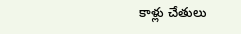కాళ్లు చేతులు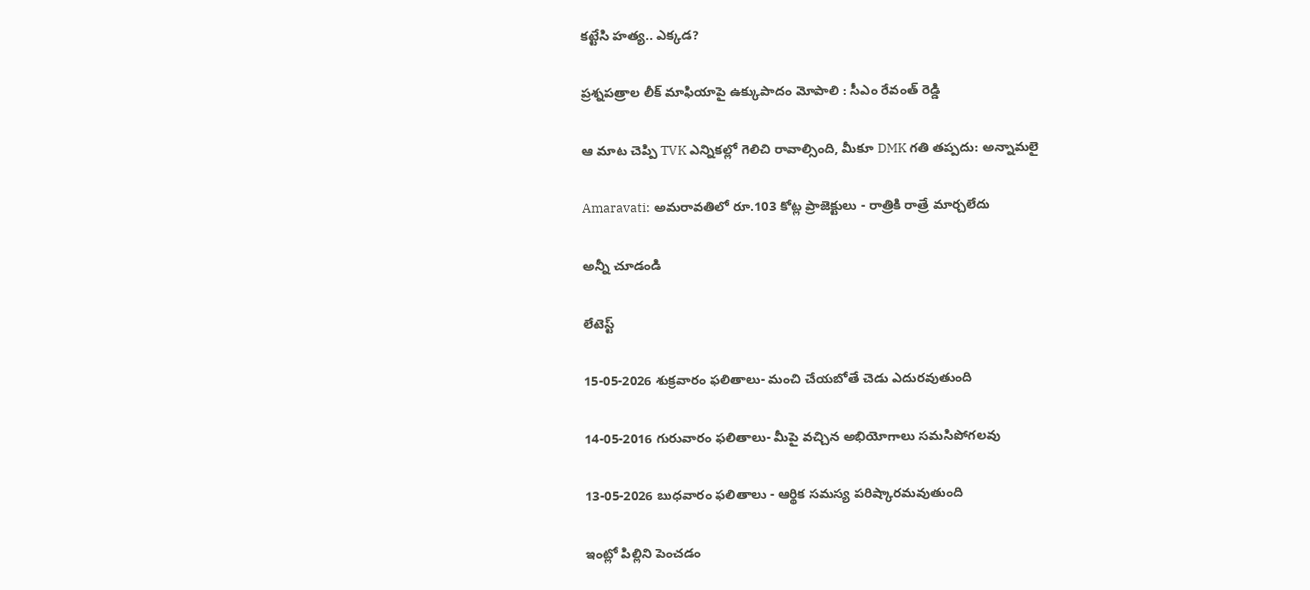కట్టేసి హత్య.. ఎక్కడ?

ప్రశ్నపత్రాల లీక్ మాఫియాపై ఉక్కుపాదం మోపాలి : సీఎం రేవంత్ రెడ్డి

ఆ మాట చెప్పి TVK ఎన్నికల్లో గెలిచి రావాల్సింది, మీకూ DMK గతి తప్పదు: అన్నామలై

Amaravati: అమరావతిలో రూ.103 కోట్ల ప్రాజెక్టులు - రాత్రికి రాత్రే మార్చలేదు

అన్నీ చూడండి

లేటెస్ట్

15-05-2026 శుక్రవారం ఫలితాలు- మంచి చేయబోతే చెడు ఎదురవుతుంది

14-05-2016 గురువారం ఫలితాలు- మీపై వచ్చిన అభియోగాలు సమసిపోగలవు

13-05-2026 బుధవారం ఫలితాలు - ఆర్థిక సమస్య పరిష్కారమవుతుంది

ఇంట్లో పిల్లిని పెంచడం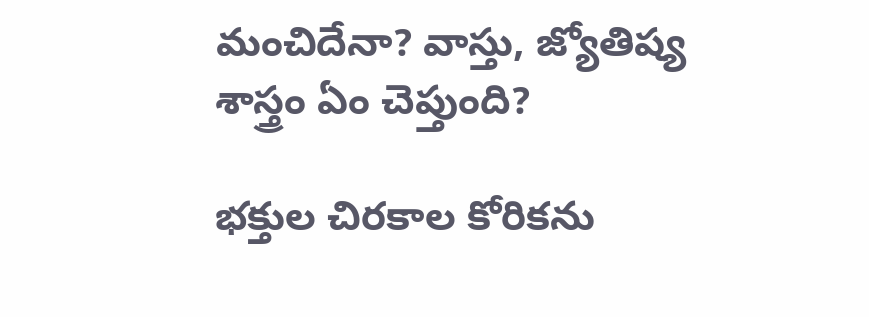మంచిదేనా? వాస్తు, జ్యోతిష్య శాస్త్రం ఏం చెప్తుంది?

భక్తుల చిరకాల కోరికను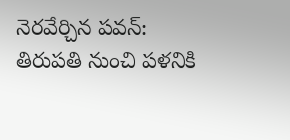నెరవేర్చిన పవన్: తిరుపతి నుంచి పళనికి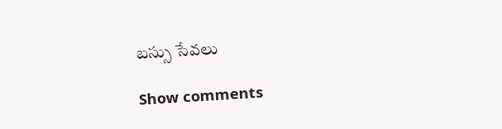బస్సు సేవలు

Show comments